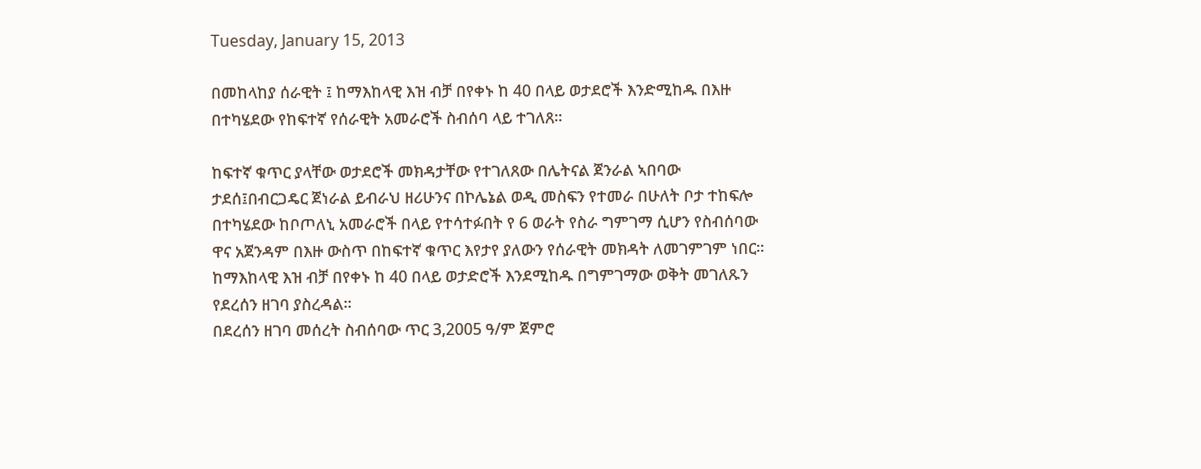Tuesday, January 15, 2013

በመከላከያ ሰራዊት ፤ ከማእከላዊ እዝ ብቻ በየቀኑ ከ 40 በላይ ወታደሮች እንድሚከዱ በእዙ በተካሄደው የከፍተኛ የሰራዊት አመራሮች ስብሰባ ላይ ተገለጸ።

ከፍተኛ ቁጥር ያላቸው ወታደሮች መክዳታቸው የተገለጸው በሌትናል ጀንራል ኣበባው ታደሰ፤በብርጋዴር ጀነራል ይብራህ ዘሪሁንና በኮሌኔል ወዲ መስፍን የተመራ በሁለት ቦታ ተከፍሎ በተካሄደው ከቦጦለኒ አመራሮች በላይ የተሳተፉበት የ 6 ወራት የስራ ግምገማ ሲሆን የስብሰባው ዋና አጀንዳም በእዙ ውስጥ በከፍተኛ ቁጥር እየታየ ያለውን የሰራዊት መክዳት ለመገምገም ነበር። ከማእከላዊ እዝ ብቻ በየቀኑ ከ 40 በላይ ወታድሮች እንደሚከዱ በግምገማው ወቅት መገለጹን የደረሰን ዘገባ ያስረዳል።
በደረሰን ዘገባ መሰረት ስብሰባው ጥር 3,2005 ዓ/ም ጀምሮ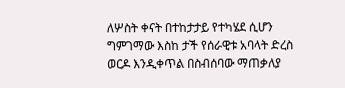ለሦስት ቀናት በተከታታይ የተካሄደ ሲሆን ግምገማው እስከ ታች የሰራዊቱ አባላት ድረስ ወርዶ እንዲቀጥል በስብሰባው ማጠቃለያ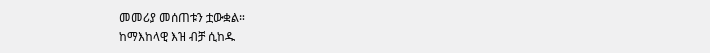መመሪያ መሰጠቱን ቷውቋል።
ከማእከላዊ እዝ ብቻ ሲከዱ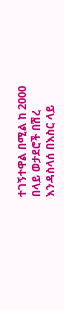ተገኝተዋል በሚል ከ 2000 በላይ ወታደሮች በሽረ እንዳስላሰ በእስር ላይ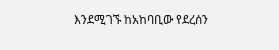እንደሚገኙ ከአከባቢው የደረሰን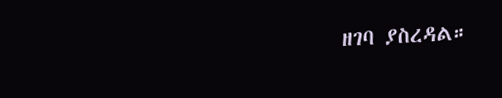ዘገባ ያስረዳል።